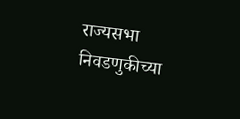राज्यसभा निवडणुकीच्या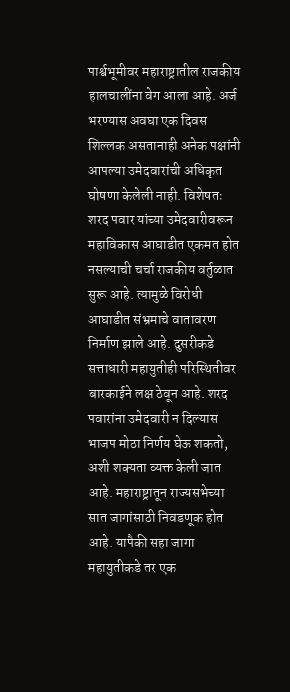पार्श्वभूमीवर महाराष्ट्रातील राजकीय हालचालींना वेग आला आहे. अर्ज भरण्यास अवघा एक दिवस शिल्लक असतानाही अनेक पक्षांनी आपल्या उमेदवारांची अधिकृत घोषणा केलेली नाही. विशेषतः शरद पवार यांच्या उमेदवारीवरून महाविकास आघाडीत एकमत होत नसल्याची चर्चा राजकीय वर्तुळात सुरू आहे. त्यामुळे विरोधी आघाडीत संभ्रमाचे वातावरण निर्माण झाले आहे. दुसरीकडे सत्ताधारी महायुतीही परिस्थितीवर बारकाईने लक्ष ठेवून आहे. शरद पवारांना उमेदवारी न दिल्यास भाजप मोठा निर्णय घेऊ शकतो, अशी शक्यता व्यक्त केली जात आहे. महाराष्ट्रातून राज्यसभेच्या सात जागांसाठी निवडणूक होत आहे. यापैकी सहा जागा महायुतीकडे तर एक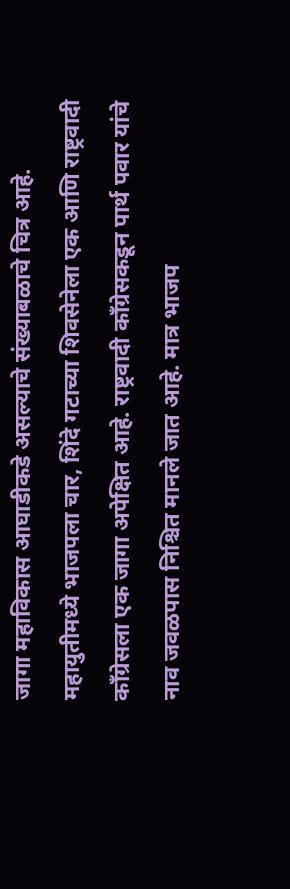जागा महाविकास आघाडीकडे असल्याचे संख्याबळाचे चित्र आहे. महायुतीमध्ये भाजपला चार, शिंदे गटाच्या शिवसेनेला एक आणि राष्ट्रवादी काँग्रेसला एक जागा अपेक्षित आहे. राष्ट्रवादी काँग्रेसकडून पार्थ पवार यांचे नाव जवळपास निश्चित मानले जात आहे. मात्र भाजप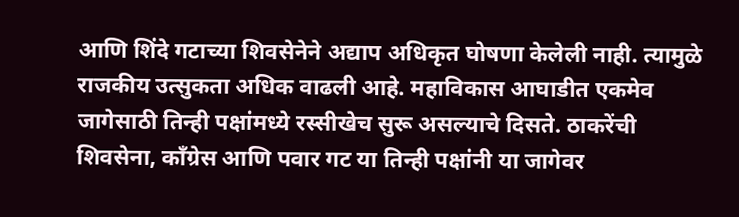आणि शिंदे गटाच्या शिवसेनेने अद्याप अधिकृत घोषणा केलेली नाही. त्यामुळे राजकीय उत्सुकता अधिक वाढली आहे. महाविकास आघाडीत एकमेव जागेसाठी तिन्ही पक्षांमध्ये रस्सीखेच सुरू असल्याचे दिसते. ठाकरेंची शिवसेना, काँग्रेस आणि पवार गट या तिन्ही पक्षांनी या जागेवर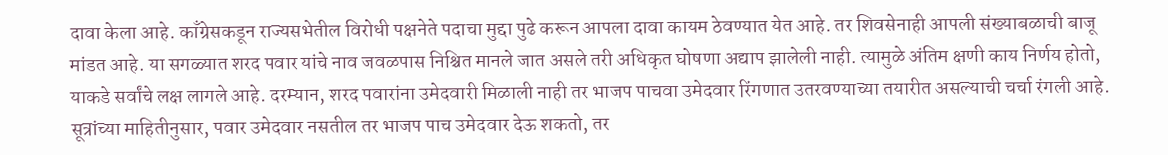दावा केला आहे. काँग्रेसकडून राज्यसभेतील विरोधी पक्षनेते पदाचा मुद्दा पुढे करून आपला दावा कायम ठेवण्यात येत आहे. तर शिवसेनाही आपली संख्याबळाची बाजू मांडत आहे. या सगळ्यात शरद पवार यांचे नाव जवळपास निश्चित मानले जात असले तरी अधिकृत घोषणा अद्याप झालेली नाही. त्यामुळे अंतिम क्षणी काय निर्णय होतो, याकडे सर्वांचे लक्ष लागले आहे. दरम्यान, शरद पवारांना उमेदवारी मिळाली नाही तर भाजप पाचवा उमेदवार रिंगणात उतरवण्याच्या तयारीत असल्याची चर्चा रंगली आहे. सूत्रांच्या माहितीनुसार, पवार उमेदवार नसतील तर भाजप पाच उमेदवार देऊ शकतो, तर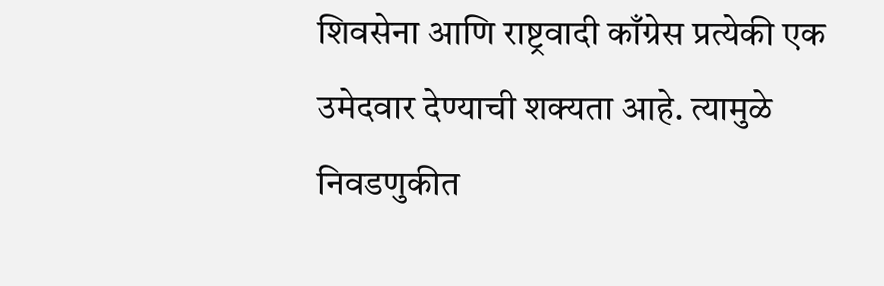शिवसेना आणि राष्ट्रवादी काँग्रेस प्रत्येकी एक उमेदवार देण्याची शक्यता आहे. त्यामुळे निवडणुकीत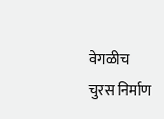वेगळीच चुरस निर्माण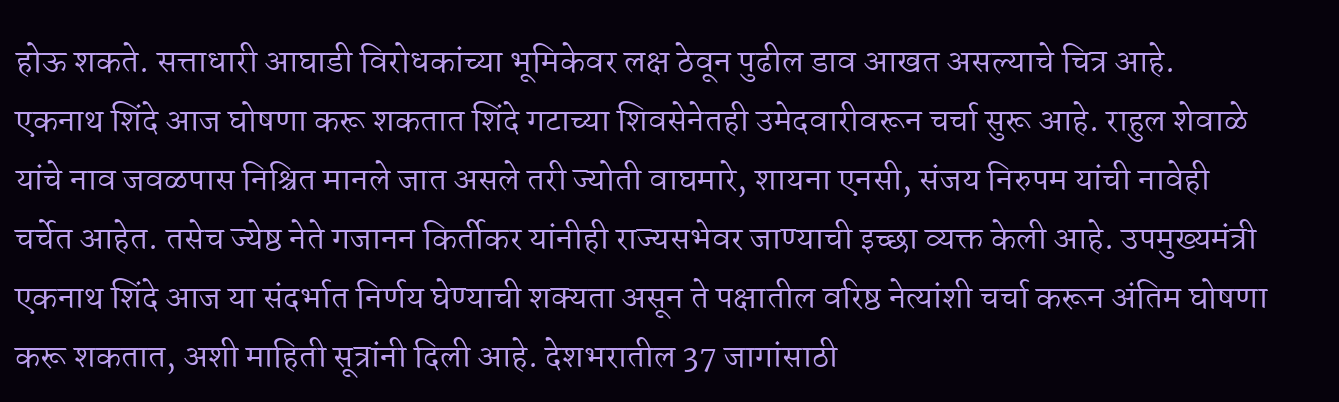होऊ शकते. सत्ताधारी आघाडी विरोधकांच्या भूमिकेवर लक्ष ठेवून पुढील डाव आखत असल्याचे चित्र आहे. एकनाथ शिंदे आज घोषणा करू शकतात शिंदे गटाच्या शिवसेनेतही उमेदवारीवरून चर्चा सुरू आहे. राहुल शेवाळे यांचे नाव जवळपास निश्चित मानले जात असले तरी ज्योती वाघमारे, शायना एनसी, संजय निरुपम यांची नावेही चर्चेत आहेत. तसेच ज्येष्ठ नेते गजानन किर्तीकर यांनीही राज्यसभेवर जाण्याची इच्छा व्यक्त केली आहे. उपमुख्यमंत्री एकनाथ शिंदे आज या संदर्भात निर्णय घेण्याची शक्यता असून ते पक्षातील वरिष्ठ नेत्यांशी चर्चा करून अंतिम घोषणा करू शकतात, अशी माहिती सूत्रांनी दिली आहे. देशभरातील 37 जागांसाठी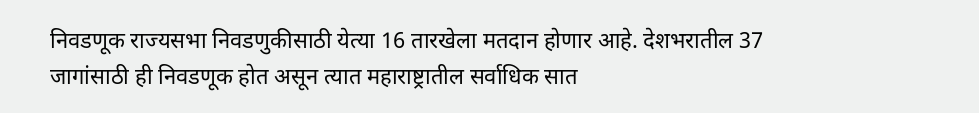निवडणूक राज्यसभा निवडणुकीसाठी येत्या 16 तारखेला मतदान होणार आहे. देशभरातील 37 जागांसाठी ही निवडणूक होत असून त्यात महाराष्ट्रातील सर्वाधिक सात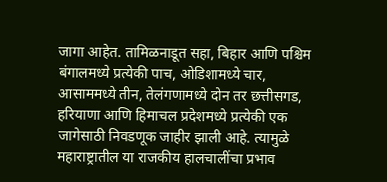जागा आहेत. तामिळनाडूत सहा, बिहार आणि पश्चिम बंगालमध्ये प्रत्येकी पाच, ओडिशामध्ये चार, आसाममध्ये तीन, तेलंगणामध्ये दोन तर छत्तीसगड, हरियाणा आणि हिमाचल प्रदेशमध्ये प्रत्येकी एक जागेसाठी निवडणूक जाहीर झाली आहे. त्यामुळे महाराष्ट्रातील या राजकीय हालचालींचा प्रभाव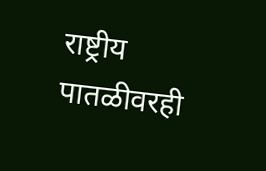राष्ट्रीय पातळीवरही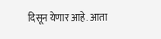दिसून येणार आहे. आता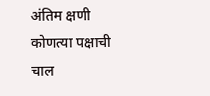अंतिम क्षणी कोणत्या पक्षाची चाल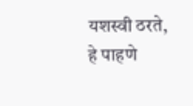यशस्वी ठरते, हे पाहणे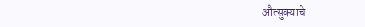औत्सुक्याचे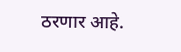ठरणार आहे.